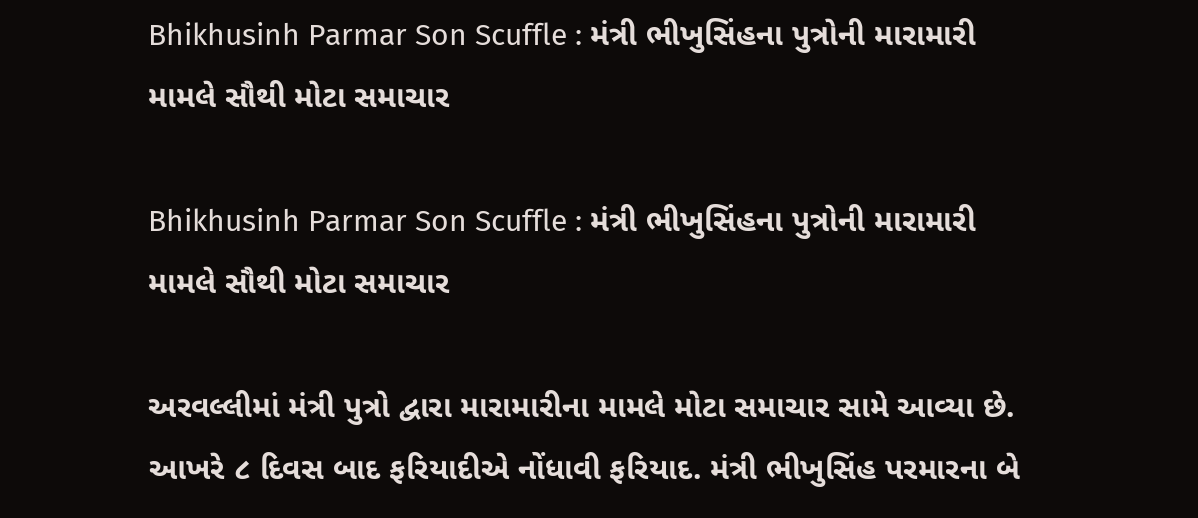Bhikhusinh Parmar Son Scuffle : મંત્રી ભીખુસિંહના પુત્રોની મારામારી મામલે સૌથી મોટા સમાચાર

Bhikhusinh Parmar Son Scuffle : મંત્રી ભીખુસિંહના પુત્રોની મારામારી મામલે સૌથી મોટા સમાચાર

અરવલ્લીમાં મંત્રી પુત્રો દ્વારા મારામારીના મામલે મોટા સમાચાર સામે આવ્યા છે. આખરે ૮ દિવસ બાદ ફરિયાદીએ નોંધાવી ફરિયાદ. મંત્રી ભીખુસિંહ પરમારના બે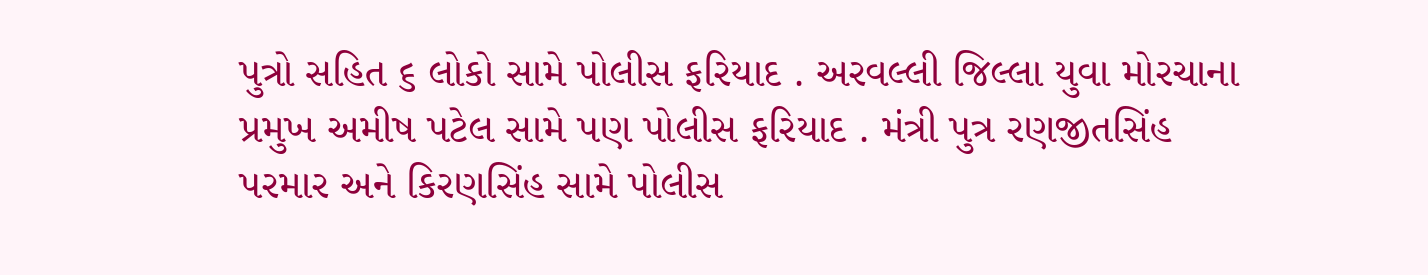પુત્રો સહિત ૬ લોકો સામે પોલીસ ફરિયાદ . અરવલ્લી જિલ્લા યુવા મોરચાના પ્રમુખ અમીષ પટેલ સામે પણ પોલીસ ફરિયાદ . મંત્રી પુત્ર રણજીતસિંહ પરમાર અને કિરણસિંહ સામે પોલીસ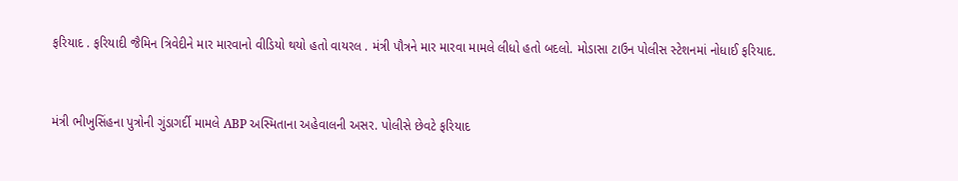ફરિયાદ . ફરિયાદી જૈમિન ત્રિવેદીને માર મારવાનો વીડિયો થયો હતો વાયરલ . મંત્રી પૌત્રને માર મારવા મામલે લીધો હતો બદલો. મોડાસા ટાઉન પોલીસ સ્ટેશનમાં નોધાઈ ફરિયાદ.


મંત્રી ભીખુસિંહના પુત્રોની ગુંડાગર્દી મામલે ABP અસ્મિતાના અહેવાલની અસર. પોલીસે છેવટે ફરિયાદ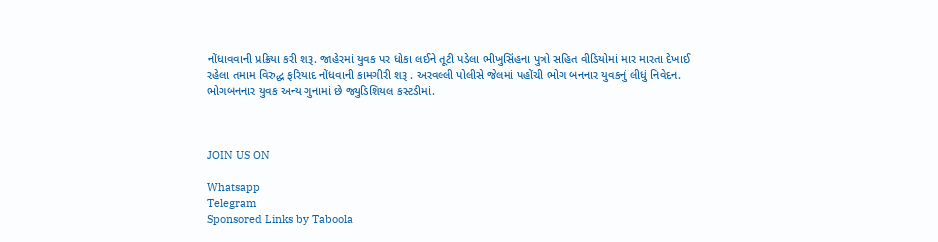નોંધાવવાની પ્રક્રિયા કરી શરૂ. જાહેરમાં યુવક પર ધોકા લઈને તૂટી પડેલા ભીખુસિંહના પુત્રો સહિત વીડિયોમાં માર મારતા દેખાઈ રહેલા તમામ વિરુદ્ધ ફરિયાદ નોંધવાની કામગીરી શરૂ . અરવલ્લી પોલીસે જેલમાં પહોંચી ભોગ બનનાર યુવકનું લીધું નિવેદન. ભોગબનનાર યુવક અન્ય ગુનામાં છે જ્યુડિશિયલ કસ્ટડીમાં.



JOIN US ON

Whatsapp
Telegram
Sponsored Links by Taboola